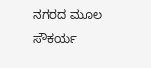ನಗರದ ಮೂಲ ಸೌಕರ್ಯ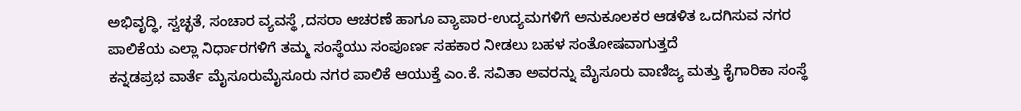ಅಭಿವೃದ್ಧಿ, ಸ್ವಚ್ಛತೆ, ಸಂಚಾರ ವ್ಯವಸ್ಥೆ ,ದಸರಾ ಆಚರಣೆ ಹಾಗೂ ವ್ಯಾಪಾರ-ಉದ್ಯಮಗಳಿಗೆ ಅನುಕೂಲಕರ ಆಡಳಿತ ಒದಗಿಸುವ ನಗರ ಪಾಲಿಕೆಯ ಎಲ್ಲಾ ನಿರ್ಧಾರಗಳಿಗೆ ತಮ್ಮ ಸಂಸ್ಥೆಯು ಸಂಪೂರ್ಣ ಸಹಕಾರ ನೀಡಲು ಬಹಳ ಸಂತೋಷವಾಗುತ್ತದೆ
ಕನ್ನಡಪ್ರಭ ವಾರ್ತೆ ಮೈಸೂರುಮೈಸೂರು ನಗರ ಪಾಲಿಕೆ ಆಯುಕ್ತೆ ಎಂ.ಕೆ. ಸವಿತಾ ಅವರನ್ನು ಮೈಸೂರು ವಾಣಿಜ್ಯ ಮತ್ತು ಕೈಗಾರಿಕಾ ಸಂಸ್ಥೆ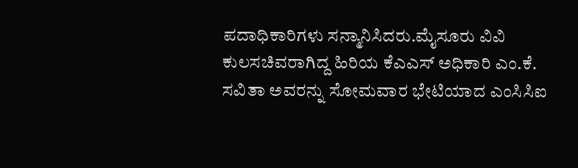ಪದಾಧಿಕಾರಿಗಳು ಸನ್ಮಾನಿಸಿದರು.ಮೈಸೂರು ವಿವಿ ಕುಲಸಚಿವರಾಗಿದ್ದ ಹಿರಿಯ ಕೆಎಎಸ್ ಅಧಿಕಾರಿ ಎಂ.ಕೆ. ಸವಿತಾ ಅವರನ್ನು ಸೋಮವಾರ ಭೇಟಿಯಾದ ಎಂಸಿಸಿಐ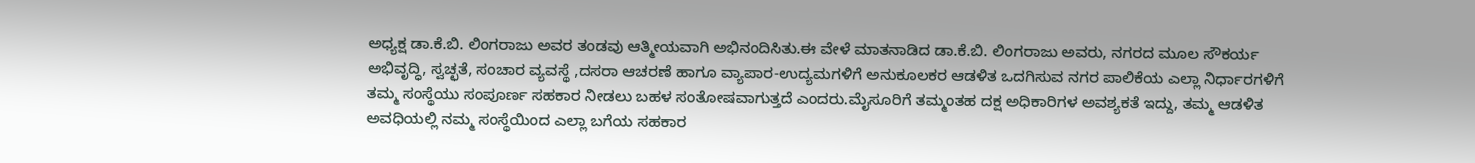ಅಧ್ಯಕ್ಷ ಡಾ.ಕೆ.ಬಿ. ಲಿಂಗರಾಜು ಅವರ ತಂಡವು ಆತ್ಮೀಯವಾಗಿ ಅಭಿನಂದಿಸಿತು.ಈ ವೇಳೆ ಮಾತನಾಡಿದ ಡಾ.ಕೆ.ಬಿ. ಲಿಂಗರಾಜು ಅವರು, ನಗರದ ಮೂಲ ಸೌಕರ್ಯ ಅಭಿವೃದ್ಧಿ, ಸ್ವಚ್ಛತೆ, ಸಂಚಾರ ವ್ಯವಸ್ಥೆ ,ದಸರಾ ಆಚರಣೆ ಹಾಗೂ ವ್ಯಾಪಾರ-ಉದ್ಯಮಗಳಿಗೆ ಅನುಕೂಲಕರ ಆಡಳಿತ ಒದಗಿಸುವ ನಗರ ಪಾಲಿಕೆಯ ಎಲ್ಲಾ ನಿರ್ಧಾರಗಳಿಗೆ ತಮ್ಮ ಸಂಸ್ಥೆಯು ಸಂಪೂರ್ಣ ಸಹಕಾರ ನೀಡಲು ಬಹಳ ಸಂತೋಷವಾಗುತ್ತದೆ ಎಂದರು.ಮೈಸೂರಿಗೆ ತಮ್ಮಂತಹ ದಕ್ಷ ಅಧಿಕಾರಿಗಳ ಅವಶ್ಯಕತೆ ಇದ್ದು, ತಮ್ಮ ಆಡಳಿತ ಅವಧಿಯಲ್ಲಿ ನಮ್ಮ ಸಂಸ್ಥೆಯಿಂದ ಎಲ್ಲಾ ಬಗೆಯ ಸಹಕಾರ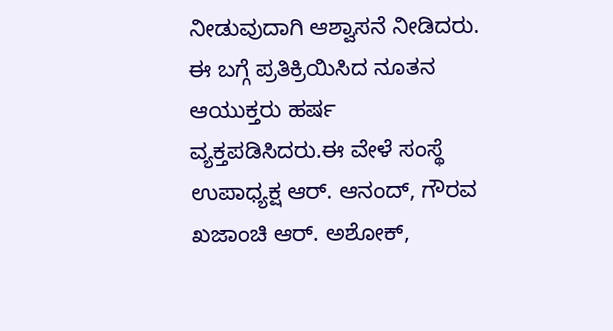ನೀಡುವುದಾಗಿ ಆಶ್ವಾಸನೆ ನೀಡಿದರು. ಈ ಬಗ್ಗೆ ಪ್ರತಿಕ್ರಿಯಿಸಿದ ನೂತನ ಆಯುಕ್ತರು ಹರ್ಷ ವ್ಯಕ್ತಪಡಿಸಿದರು.ಈ ವೇಳೆ ಸಂಸ್ಥೆ ಉಪಾಧ್ಯಕ್ಷ ಆರ್. ಆನಂದ್, ಗೌರವ ಖಜಾಂಚಿ ಆರ್. ಅಶೋಕ್,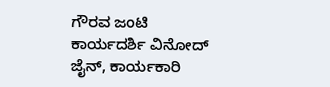ಗೌರವ ಜಂಟಿ ಕಾರ್ಯದರ್ಶಿ ವಿನೋದ್ ಜೈನ್, ಕಾರ್ಯಕಾರಿ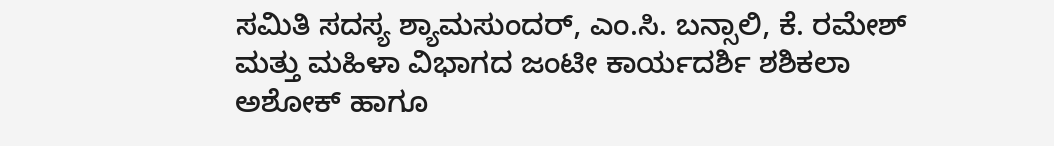ಸಮಿತಿ ಸದಸ್ಯ ಶ್ಯಾಮಸುಂದರ್, ಎಂ.ಸಿ. ಬನ್ಸಾಲಿ, ಕೆ. ರಮೇಶ್ ಮತ್ತು ಮಹಿಳಾ ವಿಭಾಗದ ಜಂಟೀ ಕಾರ್ಯದರ್ಶಿ ಶಶಿಕಲಾ ಅಶೋಕ್ ಹಾಗೂ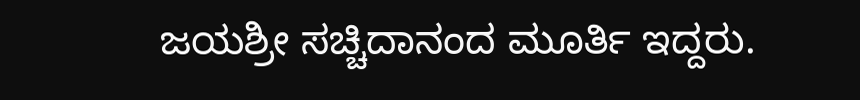ಜಯಶ್ರೀ ಸಚ್ಚಿದಾನಂದ ಮೂರ್ತಿ ಇದ್ದರು.